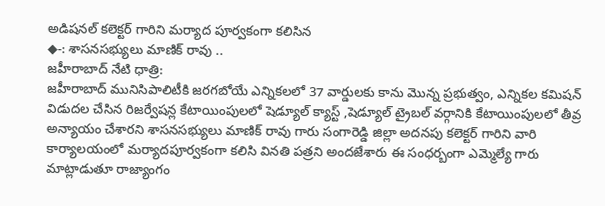అడిషనల్ కలెక్టర్ గారిని మర్యాద పూర్వకంగా కలిసిన
◆-: శాసనసభ్యులు మాణిక్ రావు ..
జహీరాబాద్ నేటి ధాత్రి:
జహీరాబాద్ మునిసిపాలిటీకి జరగబోయే ఎన్నికలలో 37 వార్డులకు కాను మొన్న ప్రభుత్వం, ఎన్నికల కమిషన్ విడుదల చేసిన రిజర్వేషన్ల కేటాయింపులలో షెడ్యూల్ క్యాస్ట్ ,షెడ్యూల్ ట్రైబల్ వర్గానికి కేటాయింపులలో తీవ్ర అన్యాయం చేశారని శాసనసభ్యులు మాణిక్ రావు గారు సంగారెడ్డి జిల్లా అదనపు కలెక్టర్ గారిని వారి కార్యాలయంలో మర్యాదపూర్వకంగా కలిసి వినతి పత్రని అందజేశారు ఈ సంధర్బంగా ఎమ్మెల్యే గారు మాట్లాడుతూ రాజ్యాంగం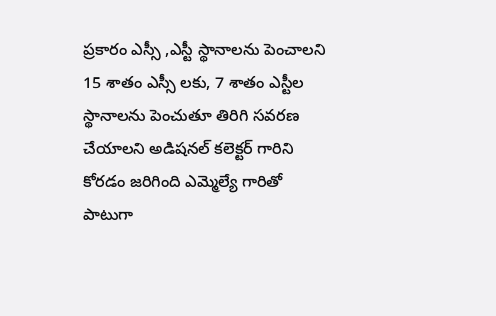ప్రకారం ఎస్సీ ,ఎస్టీ స్థానాలను పెంచాలని 15 శాతం ఎస్సీ లకు, 7 శాతం ఎస్టీల స్థానాలను పెంచుతూ తిరిగి సవరణ చేయాలని అడిషనల్ కలెక్టర్ గారిని కోరడం జరిగింది ఎమ్మెల్యే గారితో పాటుగా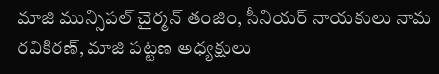మాజి మున్సిపల్ చైర్మన్ తంజిం, సీనియర్ నాయకులు నామ రవికిరణ్, మాజి పట్టణ అధ్యక్షులు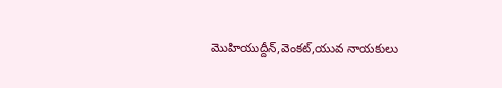మొహియుద్దీన్,వెంకట్,యువ నాయకులు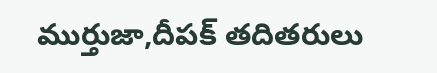ముర్తుజా,దీపక్ తదితరులు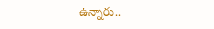ఉన్నారు..